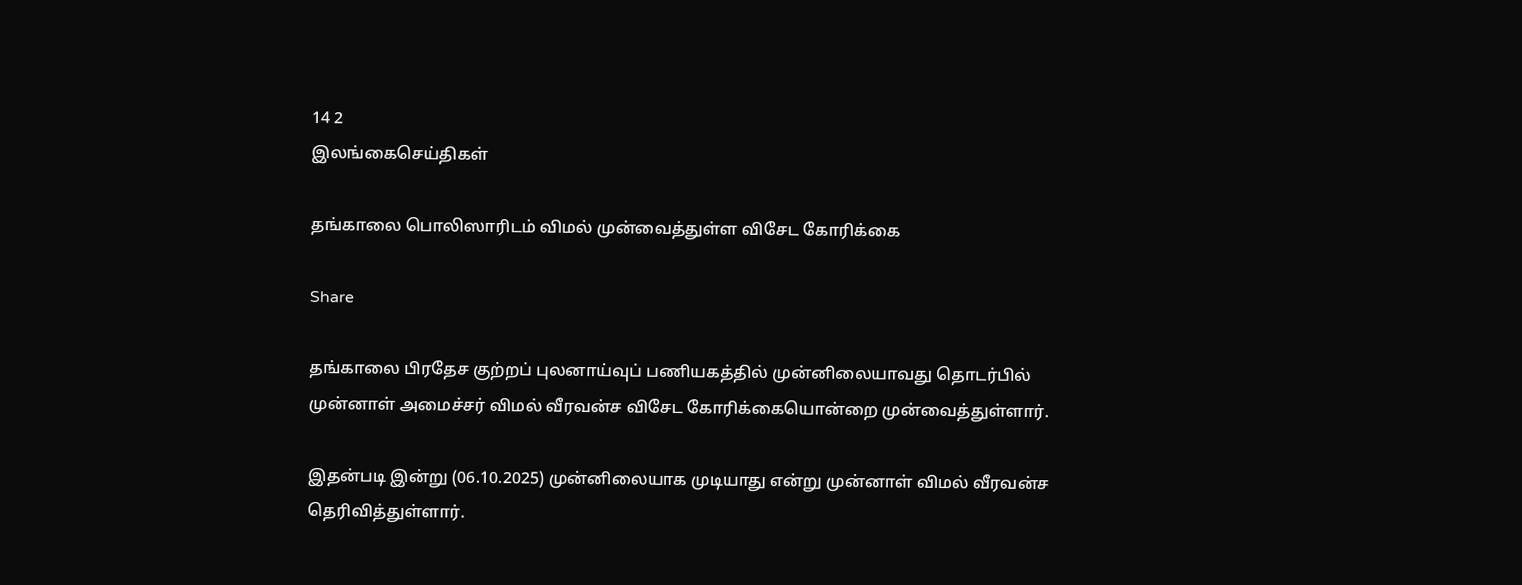14 2
இலங்கைசெய்திகள்

தங்காலை பொலிஸாரிடம் விமல் முன்வைத்துள்ள விசேட கோரிக்கை

Share

தங்காலை பிரதேச குற்றப் புலனாய்வுப் பணியகத்தில் முன்னிலையாவது தொடர்பில் முன்னாள் அமைச்சர் விமல் வீரவன்ச விசேட கோரிக்கையொன்றை முன்வைத்துள்ளார்.

இதன்படி இன்று (06.10.2025) முன்னிலையாக முடியாது என்று முன்னாள் விமல் வீரவன்ச தெரிவித்துள்ளார்.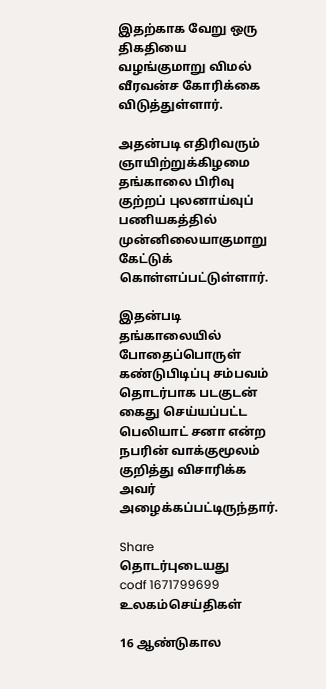இதற்காக வேறு ஒரு திகதியை வழங்குமாறு விமல் வீரவன்ச கோரிக்கை விடுத்துள்ளார்.

அதன்படி எதிரிவரும் ஞாயிற்றுக்கிழமை தங்காலை பிரிவு குற்றப் புலனாய்வுப் பணியகத்தில் முன்னிலையாகுமாறு கேட்டுக் கொள்ளப்பட்டுள்ளார்.

இதன்படி தங்காலையில் போதைப்பொருள் கண்டுபிடிப்பு சம்பவம் தொடர்பாக படகுடன் கைது செய்யப்பட்ட பெலியாட் சனா என்ற நபரின் வாக்குமூலம் குறித்து விசாரிக்க அவர் அழைக்கப்பட்டிருந்தார்.

Share
தொடர்புடையது
codf 1671799699
உலகம்செய்திகள்

16 ஆண்டுகால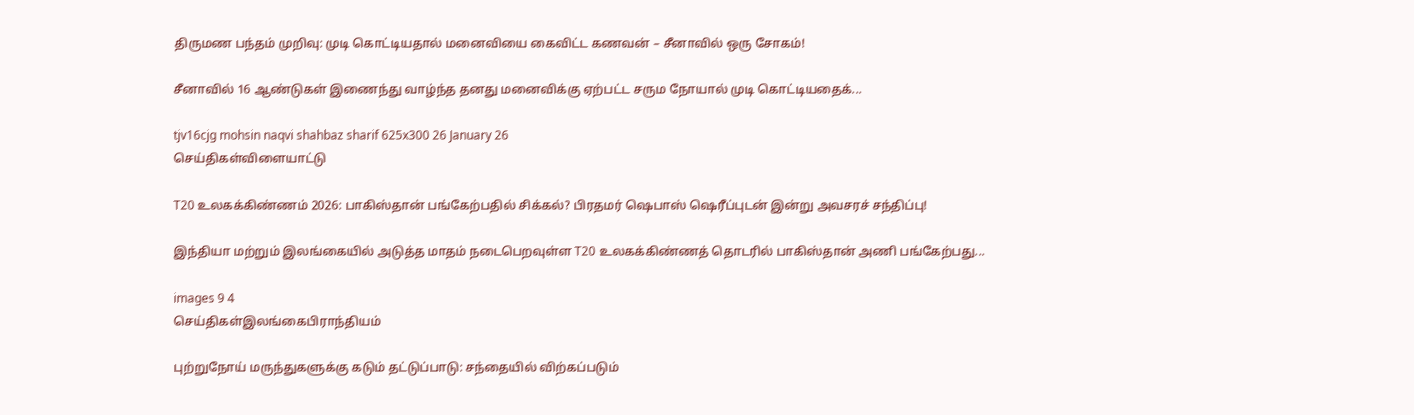திருமண பந்தம் முறிவு: முடி கொட்டியதால் மனைவியை கைவிட்ட கணவன் – சீனாவில் ஒரு சோகம்!

சீனாவில் 16 ஆண்டுகள் இணைந்து வாழ்ந்த தனது மனைவிக்கு ஏற்பட்ட சரும நோயால் முடி கொட்டியதைக்...

tjv16cjg mohsin naqvi shahbaz sharif 625x300 26 January 26
செய்திகள்விளையாட்டு

T20 உலகக்கிண்ணம் 2026: பாகிஸ்தான் பங்கேற்பதில் சிக்கல்? பிரதமர் ஷெபாஸ் ஷெரீப்புடன் இன்று அவசரச் சந்திப்பு!

இந்தியா மற்றும் இலங்கையில் அடுத்த மாதம் நடைபெறவுள்ள T20 உலகக்கிண்ணத் தொடரில் பாகிஸ்தான் அணி பங்கேற்பது...

images 9 4
செய்திகள்இலங்கைபிராந்தியம்

புற்றுநோய் மருந்துகளுக்கு கடும் தட்டுப்பாடு: சந்தையில் விற்கப்படும்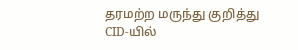தரமற்ற மருந்து குறித்து CID-யில்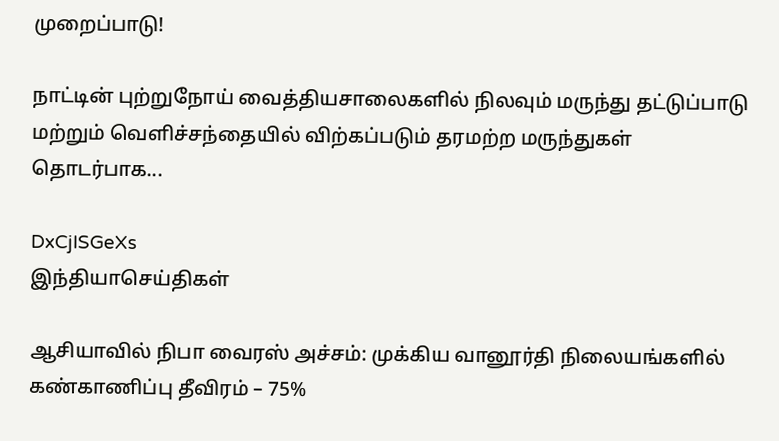முறைப்பாடு!

நாட்டின் புற்றுநோய் வைத்தியசாலைகளில் நிலவும் மருந்து தட்டுப்பாடு மற்றும் வெளிச்சந்தையில் விற்கப்படும் தரமற்ற மருந்துகள் தொடர்பாக...

DxCjISGeXs
இந்தியாசெய்திகள்

ஆசியாவில் நிபா வைரஸ் அச்சம்: முக்கிய வானூர்தி நிலையங்களில் கண்காணிப்பு தீவிரம் – 75%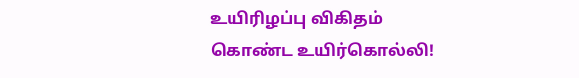உயிரிழப்பு விகிதம் கொண்ட உயிர்கொல்லி!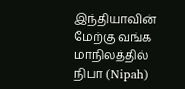இந்தியாவின் மேற்கு வங்க மாநிலத்தில் நிபா (Nipah)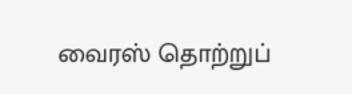வைரஸ் தொற்றுப்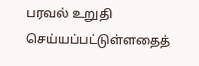பரவல் உறுதி செய்யப்பட்டுள்ளதைத்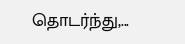தொடர்ந்து,...